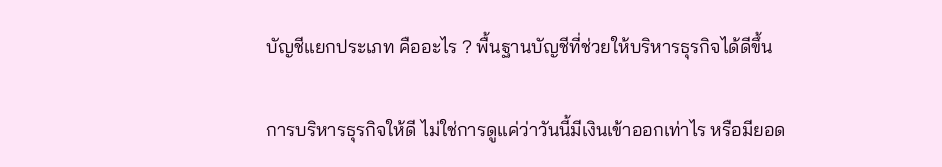บัญชีแยกประเภท คืออะไร ? พื้นฐานบัญชีที่ช่วยให้บริหารธุรกิจได้ดีขึ้น

การบริหารธุรกิจให้ดี ไม่ใช่การดูแค่ว่าวันนี้มีเงินเข้าออกเท่าไร หรือมียอด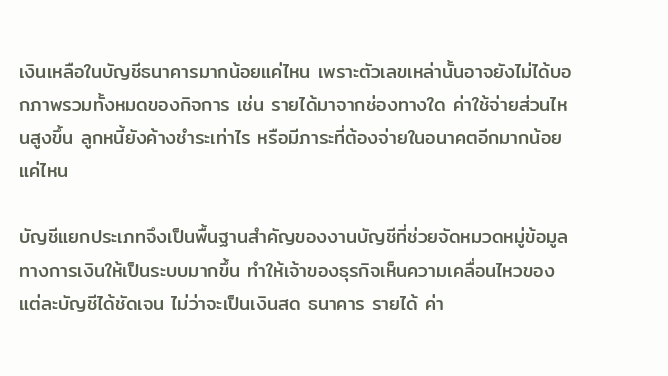เงินเหลือในบัญชีธนาคารมากน้อยแค่ไหน เพราะตัวเลขเหล่านั้นอาจยังไม่ได้บอกภาพรวมทั้งหมดของกิจการ เช่น รายได้มาจากช่องทางใด ค่าใช้จ่ายส่วนไหนสูงขึ้น ลูกหนี้ยังค้างชำระเท่าไร หรือมีภาระที่ต้องจ่ายในอนาคตอีกมากน้อยแค่ไหน

บัญชีแยกประเภทจึงเป็นพื้นฐานสำคัญของงานบัญชีที่ช่วยจัดหมวดหมู่ข้อมูลทางการเงินให้เป็นระบบมากขึ้น ทำให้เจ้าของธุรกิจเห็นความเคลื่อนไหวของแต่ละบัญชีได้ชัดเจน ไม่ว่าจะเป็นเงินสด ธนาคาร รายได้ ค่า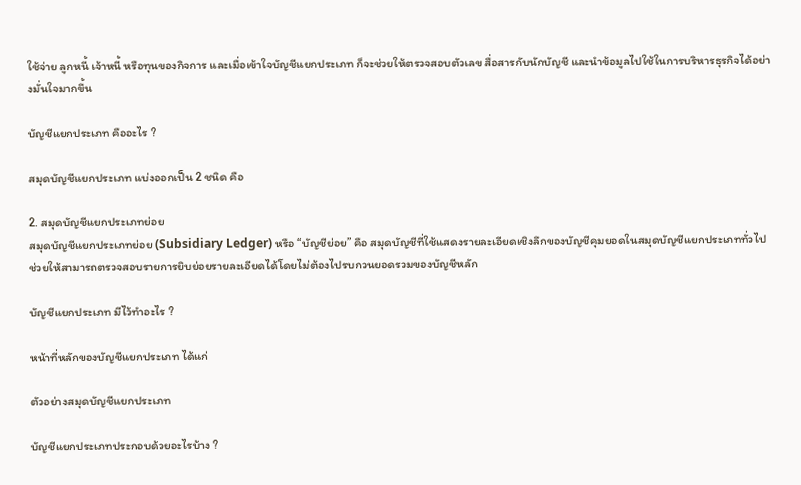ใช้จ่าย ลูกหนี้ เจ้าหนี้ หรือทุนของกิจการ และเมื่อเข้าใจบัญชีแยกประเภท ก็จะช่วยให้ตรวจสอบตัวเลข สื่อสารกับนักบัญชี และนำข้อมูลไปใช้ในการบริหารธุรกิจได้อย่างมั่นใจมากขึ้น

บัญชีแยกประเภท คืออะไร ?

สมุดบัญชีแยกประเภท แบ่งออกเป็น 2 ชนิด คือ

2. สมุดบัญชีแยกประเภทย่อย
สมุดบัญชีแยกประเภทย่อย (Subsidiary Ledger) หรือ “บัญชีย่อย” คือ สมุดบัญชีที่ใช้แสดงรายละเอียดเชิงลึกของบัญชีคุมยอดในสมุดบัญชีแยกประเภททั่วไป ช่วยให้สามารถตรวจสอบรายการยิบย่อยรายละเอียดได้โดยไม่ต้องไปรบกวนยอดรวมของบัญชีหลัก

บัญชีแยกประเภท มีไว้ทำอะไร ?

หน้าที่หลักของบัญชีแยกประเภท ได้แก่

ตัวอย่างสมุดบัญชีแยกประเภท

บัญชีแยกประเภทประกอบด้วยอะไรบ้าง ?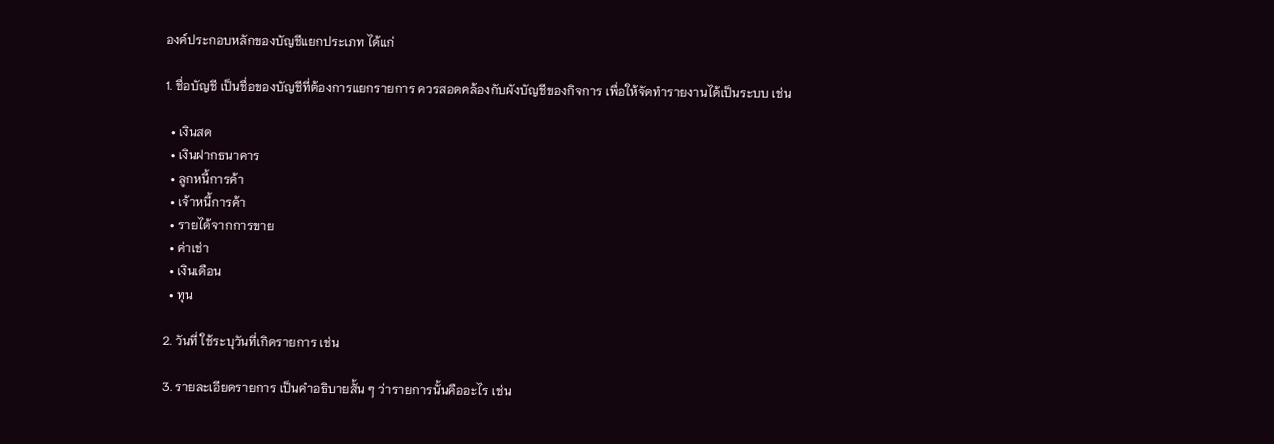องค์ประกอบหลักของบัญชีแยกประเภท ได้แก่

1. ชื่อบัญชี เป็นชื่อของบัญชีที่ต้องการแยกรายการ ควรสอดคล้องกับผังบัญชีของกิจการ เพื่อให้จัดทำรายงานได้เป็นระบบ เช่น

  • เงินสด
  • เงินฝากธนาคาร
  • ลูกหนี้การค้า
  • เจ้าหนี้การค้า
  • รายได้จากการขาย
  • ค่าเช่า
  • เงินเดือน
  • ทุน

2. วันที่ ใช้ระบุวันที่เกิดรายการ เช่น

3. รายละเอียดรายการ เป็นคำอธิบายสั้น ๆ ว่ารายการนั้นคืออะไร เช่น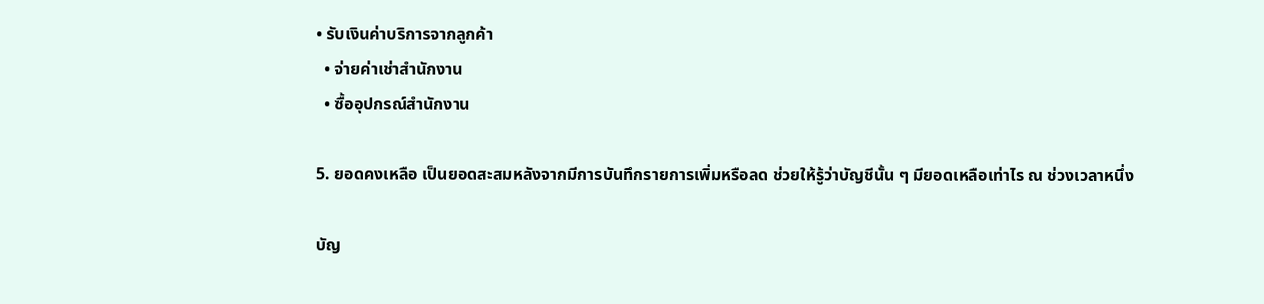• รับเงินค่าบริการจากลูกค้า
  • จ่ายค่าเช่าสำนักงาน
  • ซื้ออุปกรณ์สำนักงาน

5. ยอดคงเหลือ เป็นยอดสะสมหลังจากมีการบันทึกรายการเพิ่มหรือลด ช่วยให้รู้ว่าบัญชีนั้น ๆ มียอดเหลือเท่าไร ณ ช่วงเวลาหนึ่ง

บัญ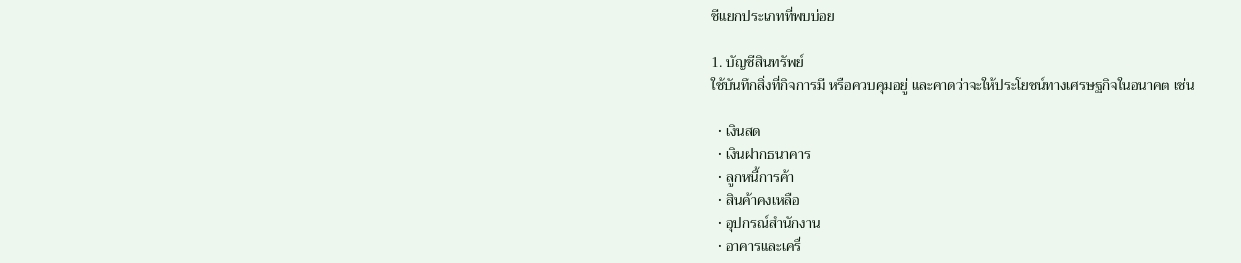ชีแยกประเภทที่พบบ่อย

1. บัญชีสินทรัพย์
ใช้บันทึกสิ่งที่กิจการมี หรือควบคุมอยู่ และคาดว่าจะให้ประโยชน์ทางเศรษฐกิจในอนาคต เช่น

  • เงินสด
  • เงินฝากธนาคาร
  • ลูกหนี้การค้า
  • สินค้าคงเหลือ
  • อุปกรณ์สำนักงาน
  • อาคารและเครื่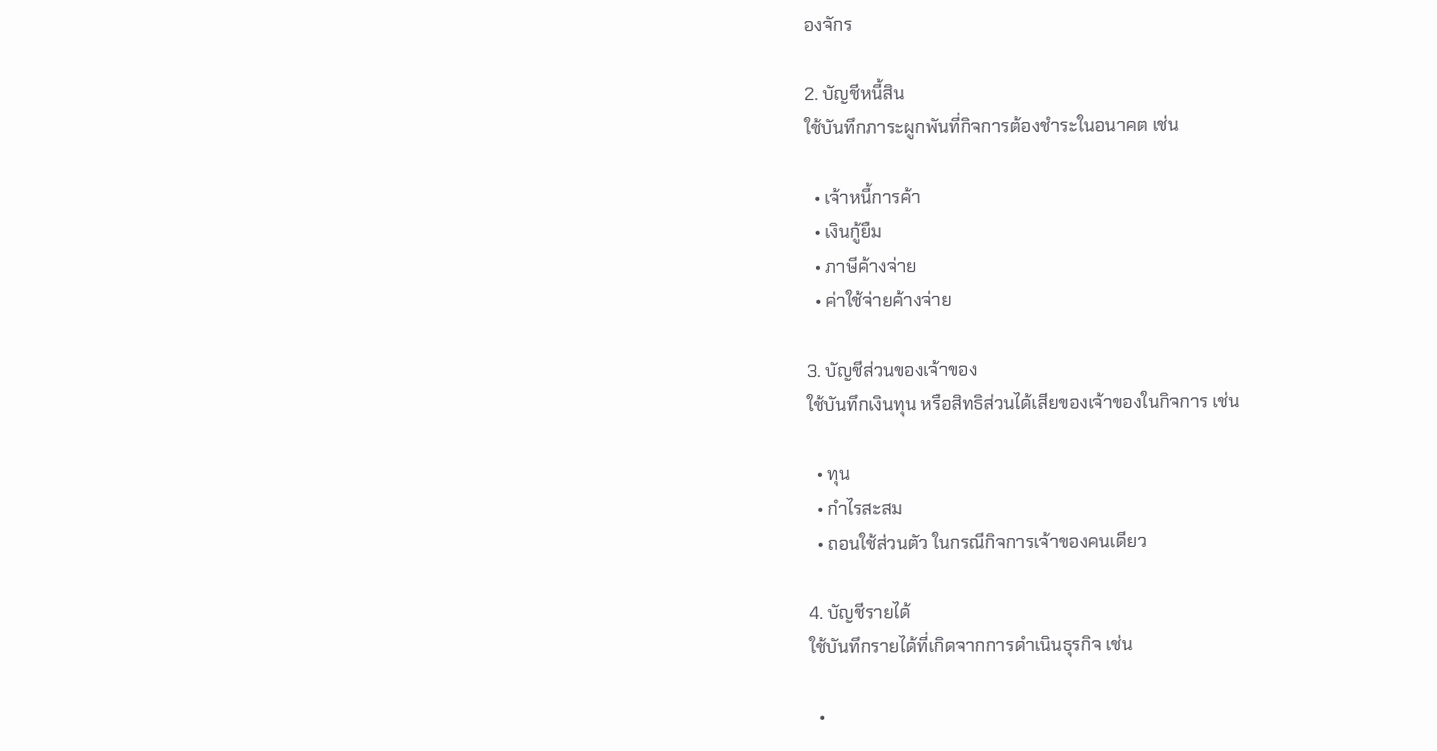องจักร

2. บัญชีหนี้สิน
ใช้บันทึกภาระผูกพันที่กิจการต้องชำระในอนาคต เช่น

  • เจ้าหนี้การค้า
  • เงินกู้ยืม
  • ภาษีค้างจ่าย
  • ค่าใช้จ่ายค้างจ่าย

3. บัญชีส่วนของเจ้าของ
ใช้บันทึกเงินทุน หรือสิทธิส่วนได้เสียของเจ้าของในกิจการ เช่น

  • ทุน
  • กำไรสะสม
  • ถอนใช้ส่วนตัว ในกรณีกิจการเจ้าของคนเดียว

4. บัญชีรายได้
ใช้บันทึกรายได้ที่เกิดจากการดำเนินธุรกิจ เช่น

  •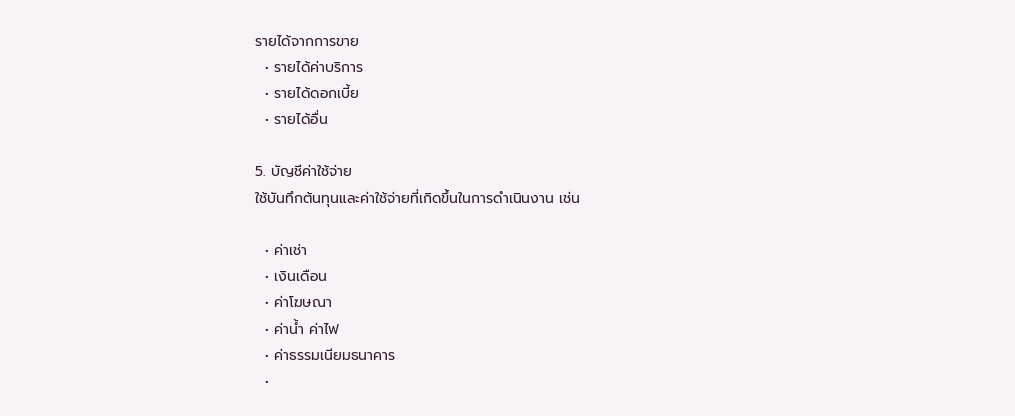รายได้จากการขาย
  • รายได้ค่าบริการ
  • รายได้ดอกเบี้ย
  • รายได้อื่น

5. บัญชีค่าใช้จ่าย
ใช้บันทึกต้นทุนและค่าใช้จ่ายที่เกิดขึ้นในการดำเนินงาน เช่น

  • ค่าเช่า
  • เงินเดือน
  • ค่าโฆษณา
  • ค่าน้ำ ค่าไฟ
  • ค่าธรรมเนียมธนาคาร
  •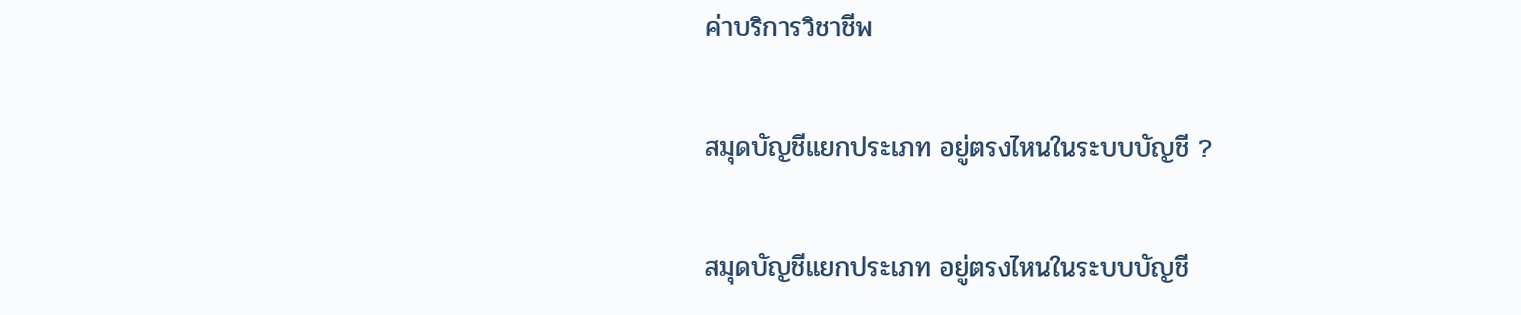ค่าบริการวิชาชีพ

สมุดบัญชีแยกประเภท อยู่ตรงไหนในระบบบัญชี ?

สมุดบัญชีแยกประเภท อยู่ตรงไหนในระบบบัญชี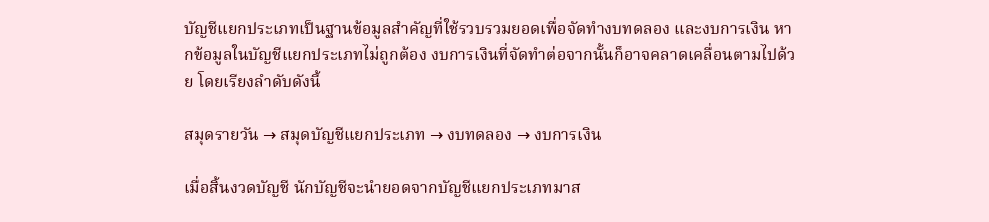บัญชีแยกประเภทเป็นฐานข้อมูลสำคัญที่ใช้รวบรวมยอดเพื่อจัดทำงบทดลอง และงบการเงิน หากข้อมูลในบัญชีแยกประเภทไม่ถูกต้อง งบการเงินที่จัดทำต่อจากนั้นก็อาจคลาดเคลื่อนตามไปด้วย โดยเรียงลำดับดังนี้

สมุดรายวัน → สมุดบัญชีแยกประเภท → งบทดลอง → งบการเงิน

เมื่อสิ้นงวดบัญชี นักบัญชีจะนำยอดจากบัญชีแยกประเภทมาส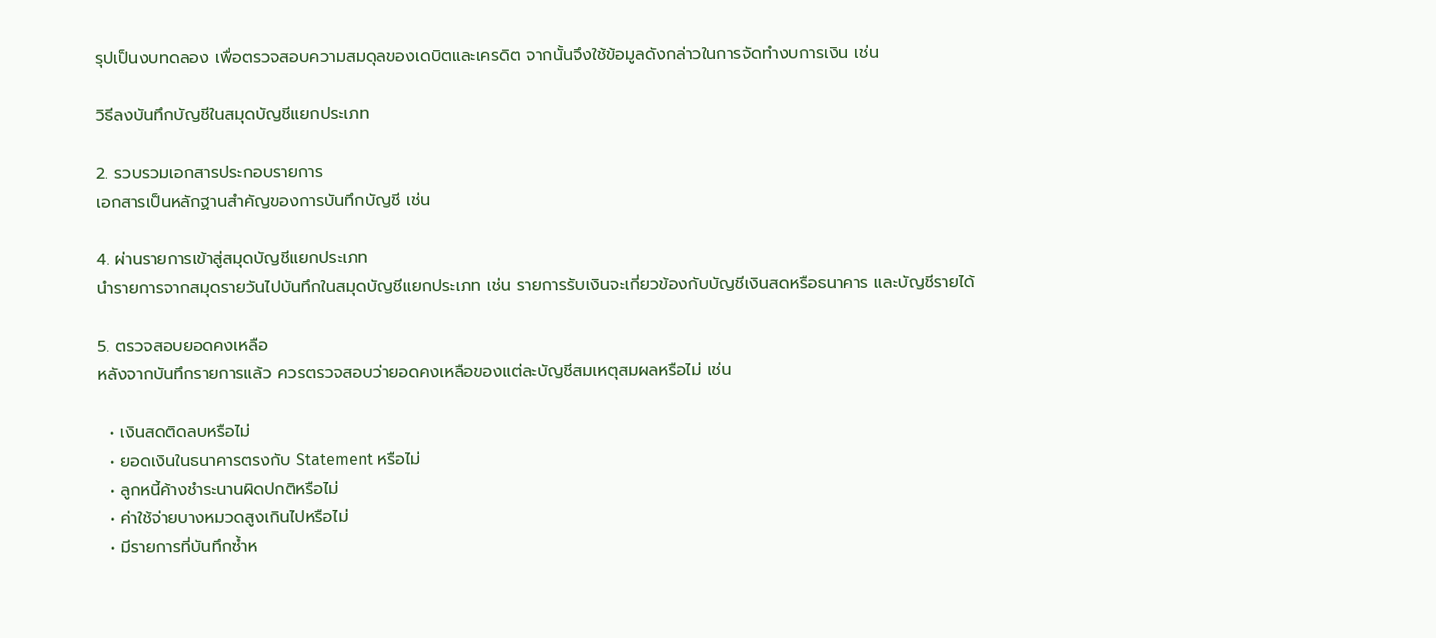รุปเป็นงบทดลอง เพื่อตรวจสอบความสมดุลของเดบิตและเครดิต จากนั้นจึงใช้ข้อมูลดังกล่าวในการจัดทำงบการเงิน เช่น

วิธีลงบันทึกบัญชีในสมุดบัญชีแยกประเภท

2. รวบรวมเอกสารประกอบรายการ
เอกสารเป็นหลักฐานสำคัญของการบันทึกบัญชี เช่น

4. ผ่านรายการเข้าสู่สมุดบัญชีแยกประเภท
นำรายการจากสมุดรายวันไปบันทึกในสมุดบัญชีแยกประเภท เช่น รายการรับเงินจะเกี่ยวข้องกับบัญชีเงินสดหรือธนาคาร และบัญชีรายได้

5. ตรวจสอบยอดคงเหลือ
หลังจากบันทึกรายการแล้ว ควรตรวจสอบว่ายอดคงเหลือของแต่ละบัญชีสมเหตุสมผลหรือไม่ เช่น

  • เงินสดติดลบหรือไม่
  • ยอดเงินในธนาคารตรงกับ Statement หรือไม่
  • ลูกหนี้ค้างชำระนานผิดปกติหรือไม่
  • ค่าใช้จ่ายบางหมวดสูงเกินไปหรือไม่
  • มีรายการที่บันทึกซ้ำห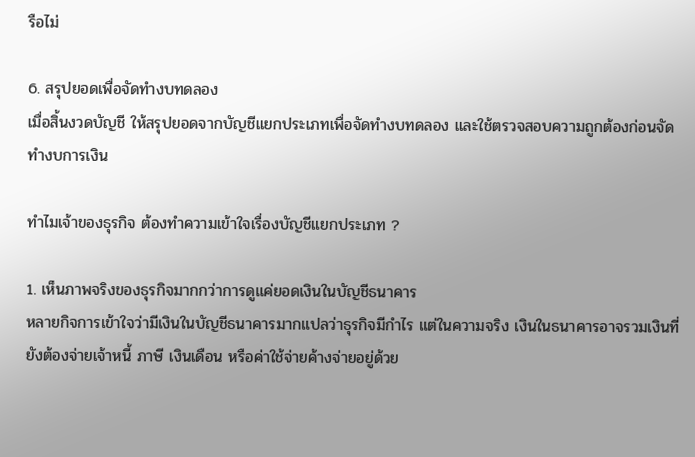รือไม่

6. สรุปยอดเพื่อจัดทำงบทดลอง
เมื่อสิ้นงวดบัญชี ให้สรุปยอดจากบัญชีแยกประเภทเพื่อจัดทำงบทดลอง และใช้ตรวจสอบความถูกต้องก่อนจัดทำงบการเงิน

ทำไมเจ้าของธุรกิจ ต้องทำความเข้าใจเรื่องบัญชีแยกประเภท ?

1. เห็นภาพจริงของธุรกิจมากกว่าการดูแค่ยอดเงินในบัญชีธนาคาร
หลายกิจการเข้าใจว่ามีเงินในบัญชีธนาคารมากแปลว่าธุรกิจมีกำไร แต่ในความจริง เงินในธนาคารอาจรวมเงินที่ยังต้องจ่ายเจ้าหนี้ ภาษี เงินเดือน หรือค่าใช้จ่ายค้างจ่ายอยู่ด้วย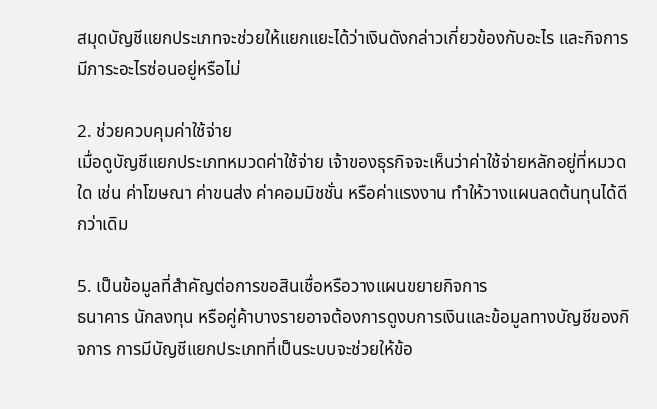สมุดบัญชีแยกประเภทจะช่วยให้แยกแยะได้ว่าเงินดังกล่าวเกี่ยวข้องกับอะไร และกิจการมีภาระอะไรซ่อนอยู่หรือไม่

2. ช่วยควบคุมค่าใช้จ่าย
เมื่อดูบัญชีแยกประเภทหมวดค่าใช้จ่าย เจ้าของธุรกิจจะเห็นว่าค่าใช้จ่ายหลักอยู่ที่หมวดใด เช่น ค่าโฆษณา ค่าขนส่ง ค่าคอมมิชชั่น หรือค่าแรงงาน ทำให้วางแผนลดต้นทุนได้ดีกว่าเดิม

5. เป็นข้อมูลที่สำคัญต่อการขอสินเชื่อหรือวางแผนขยายกิจการ
ธนาคาร นักลงทุน หรือคู่ค้าบางรายอาจต้องการดูงบการเงินและข้อมูลทางบัญชีของกิจการ การมีบัญชีแยกประเภทที่เป็นระบบจะช่วยให้ข้อ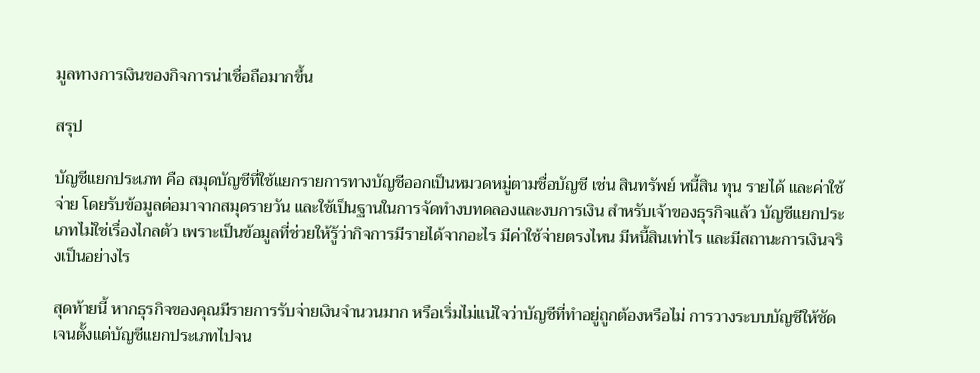มูลทางการเงินของกิจการน่าเชื่อถือมากขึ้น

สรุป

บัญชีแยกประเภท คือ สมุดบัญชีที่ใช้แยกรายการทางบัญชีออกเป็นหมวดหมู่ตามชื่อบัญชี เช่น สินทรัพย์ หนี้สิน ทุน รายได้ และค่าใช้จ่าย โดยรับข้อมูลต่อมาจากสมุดรายวัน และใช้เป็นฐานในการจัดทำงบทดลองและงบการเงิน สำหรับเจ้าของธุรกิจแล้ว บัญชีแยกประเภทไม่ใช่เรื่องไกลตัว เพราะเป็นข้อมูลที่ช่วยให้รู้ว่ากิจการมีรายได้จากอะไร มีค่าใช้จ่ายตรงไหน มีหนี้สินเท่าไร และมีสถานะการเงินจริงเป็นอย่างไร

สุดท้ายนี้ หากธุรกิจของคุณมีรายการรับจ่ายเงินจำนวนมาก หรือเริ่มไม่แน่ใจว่าบัญชีที่ทำอยู่ถูกต้องหรือไม่ การวางระบบบัญชีให้ชัดเจนตั้งแต่บัญชีแยกประเภทไปจน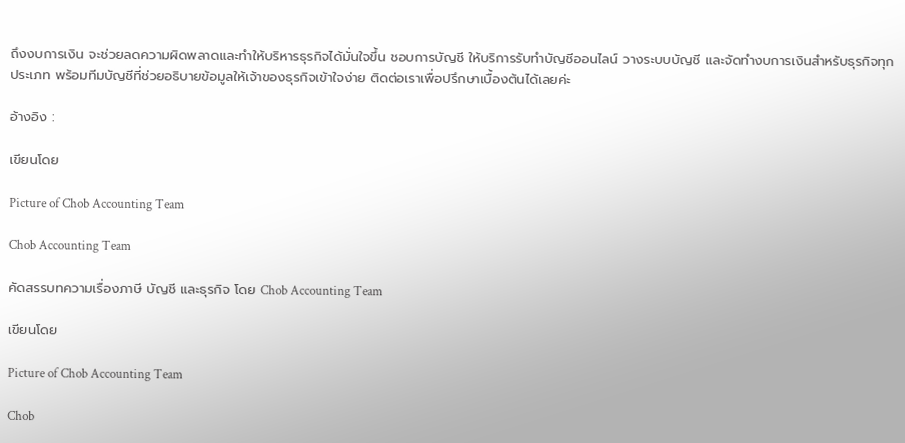ถึงงบการเงิน จะช่วยลดความผิดพลาดและทำให้บริหารธุรกิจได้มั่นใจขึ้น ชอบการบัญชี ให้บริการรับทำบัญชีออนไลน์ วางระบบบัญชี และจัดทำงบการเงินสำหรับธุรกิจทุกประเภท พร้อมทีมบัญชีที่ช่วยอธิบายข้อมูลให้เจ้าของธุรกิจเข้าใจง่าย ติดต่อเราเพื่อปรึกษาเบื้องต้นได้เลยค่ะ

อ้างอิง :

เขียนโดย

Picture of Chob Accounting Team

Chob Accounting Team

คัดสรรบทความเรื่องภาษี บัญชี และธุรกิจ โดย Chob Accounting Team

เขียนโดย

Picture of Chob Accounting Team

Chob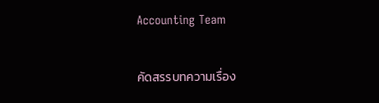Accounting Team

คัดสรรบทความเรื่อง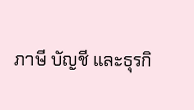ภาษี บัญชี และธุรกิ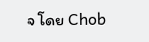จ โดย Chob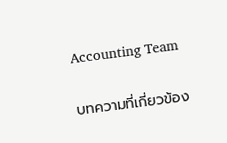Accounting Team

บทความที่เกี่ยวข้อง